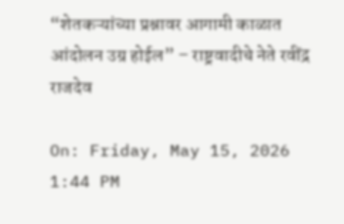“शेतकऱ्यांच्या प्रश्नावर आगामी काळात आंदोलन उग्र होईल” – राष्ट्रवादीचे नेते रवींद्र राजदेव

On: Friday, May 15, 2026 1:44 PM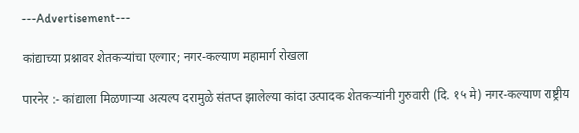---Advertisement---

कांद्याच्या प्रश्नावर शेतकऱ्यांचा एल्गार; नगर-कल्याण महामार्ग रोखला

पारनेर :- कांद्याला मिळणाऱ्या अत्यल्प दरामुळे संतप्त झालेल्या कांदा उत्पादक शेतकऱ्यांनी गुरुवारी (दि. १५ मे) नगर-कल्याण राष्ट्रीय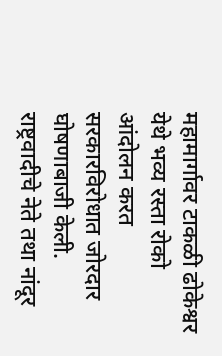महामार्गावर टाकळी ढोकेश्वर येथे भव्य रस्ता रोको आंदोलन करत सरकारविरोधात जोरदार घोषणाबाजी केली. राष्ट्रवादीचे नेते तथा नांदूर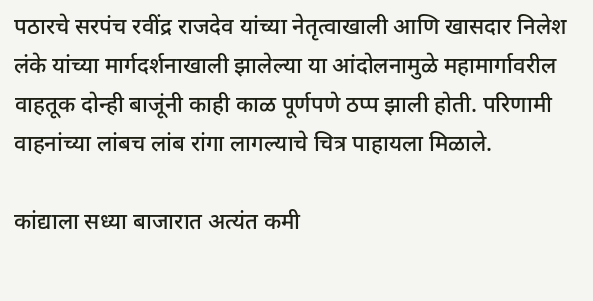पठारचे सरपंच रवींद्र राजदेव यांच्या नेतृत्वाखाली आणि खासदार निलेश लंके यांच्या मार्गदर्शनाखाली झालेल्या या आंदोलनामुळे महामार्गावरील वाहतूक दोन्ही बाजूंनी काही काळ पूर्णपणे ठप्प झाली होती. परिणामी वाहनांच्या लांबच लांब रांगा लागल्याचे चित्र पाहायला मिळाले.

कांद्याला सध्या बाजारात अत्यंत कमी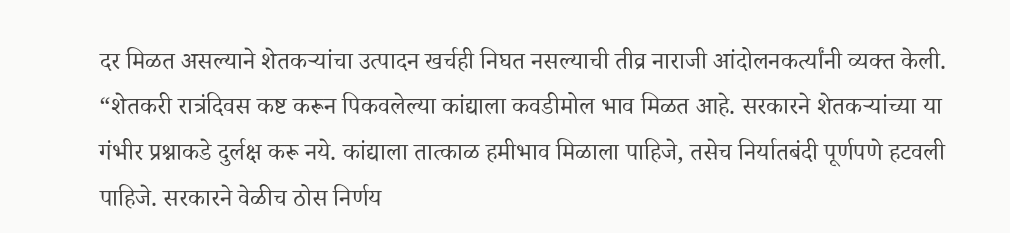दर मिळत असल्याने शेतकऱ्यांचा उत्पादन खर्चही निघत नसल्याची तीव्र नाराजी आंदोलनकर्त्यांनी व्यक्त केली. “शेतकरी रात्रंदिवस कष्ट करून पिकवलेल्या कांद्याला कवडीमोल भाव मिळत आहे. सरकारने शेतकऱ्यांच्या या गंभीर प्रश्नाकडे दुर्लक्ष करू नये. कांद्याला तात्काळ हमीभाव मिळाला पाहिजे, तसेच निर्यातबंदी पूर्णपणे हटवली पाहिजे. सरकारने वेळीच ठोस निर्णय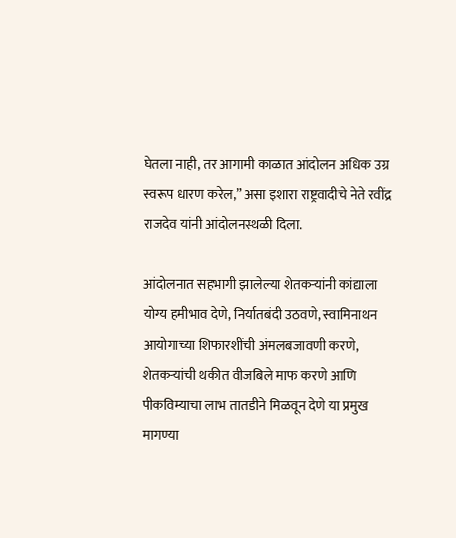घेतला नाही, तर आगामी काळात आंदोलन अधिक उग्र स्वरूप धारण करेल,” असा इशारा राष्ट्रवादीचे नेते रवींद्र राजदेव यांनी आंदोलनस्थळी दिला.

आंदोलनात सहभागी झालेल्या शेतकऱ्यांनी कांद्याला योग्य हमीभाव देणे, निर्यातबंदी उठवणे, स्वामिनाथन आयोगाच्या शिफारशींची अंमलबजावणी करणे, शेतकऱ्यांची थकीत वीजबिले माफ करणे आणि पीकविम्याचा लाभ तातडीने मिळवून देणे या प्रमुख मागण्या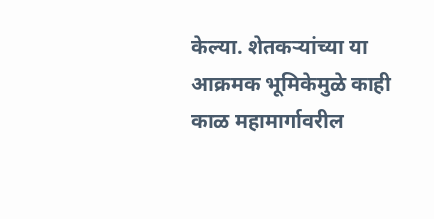केल्या. शेतकऱ्यांच्या या आक्रमक भूमिकेमुळे काही काळ महामार्गावरील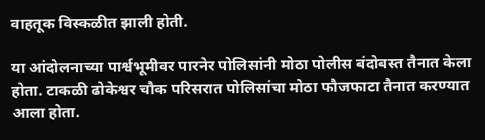वाहतूक विस्कळीत झाली होती.

या आंदोलनाच्या पार्श्वभूमीवर पारनेर पोलिसांनी मोठा पोलीस बंदोबस्त तैनात केला होता. टाकळी ढोकेश्वर चौक परिसरात पोलिसांचा मोठा फौजफाटा तैनात करण्यात आला होता.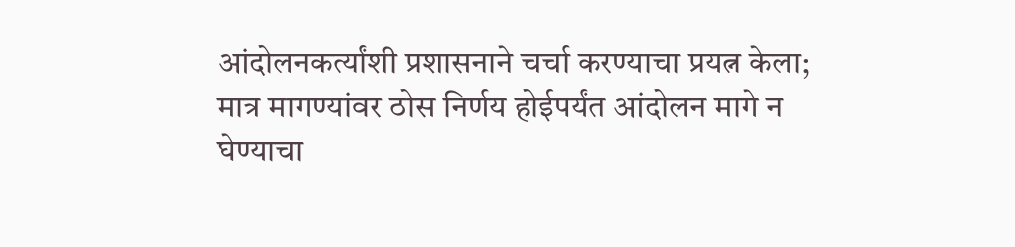आंदोलनकर्त्यांशी प्रशासनाने चर्चा करण्याचा प्रयत्न केला; मात्र मागण्यांवर ठोस निर्णय होईपर्यंत आंदोलन मागे न घेण्याचा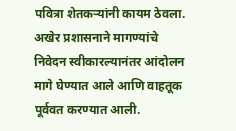पवित्रा शेतकऱ्यांनी कायम ठेवला. अखेर प्रशासनाने मागण्यांचे निवेदन स्वीकारल्यानंतर आंदोलन मागे घेण्यात आले आणि वाहतूक पूर्ववत करण्यात आली.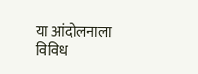या आंदोलनाला विविध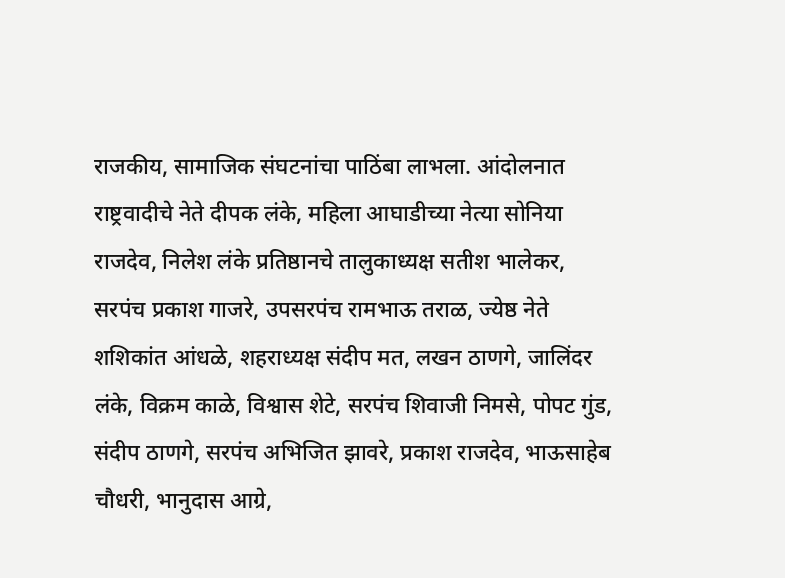राजकीय, सामाजिक संघटनांचा पाठिंबा लाभला. आंदोलनात राष्ट्रवादीचे नेते दीपक लंके, महिला आघाडीच्या नेत्या सोनिया राजदेव, निलेश लंके प्रतिष्ठानचे तालुकाध्यक्ष सतीश भालेकर, सरपंच प्रकाश गाजरे, उपसरपंच रामभाऊ तराळ, ज्येष्ठ नेते शशिकांत आंधळे, शहराध्यक्ष संदीप मत, लखन ठाणगे, जालिंदर लंके, विक्रम काळे, विश्वास शेटे, सरपंच शिवाजी निमसे, पोपट गुंड, संदीप ठाणगे, सरपंच अभिजित झावरे, प्रकाश राजदेव, भाऊसाहेब चौधरी, भानुदास आग्रे,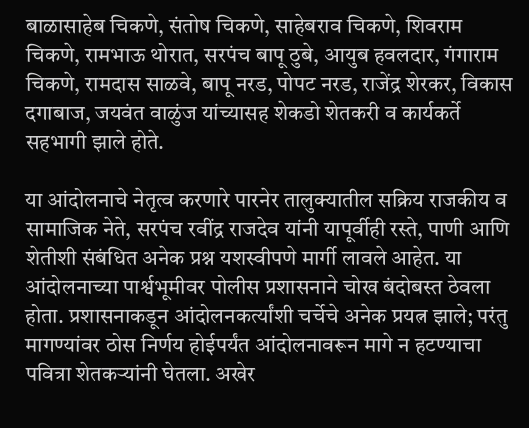बाळासाहेब चिकणे, संतोष चिकणे, साहेबराव चिकणे, शिवराम चिकणे, रामभाऊ थोरात, सरपंच बापू ठुबे, आयुब हवलदार, गंगाराम चिकणे, रामदास साळवे, बापू नरड, पोपट नरड, राजेंद्र शेरकर, विकास दगाबाज, जयवंत वाळुंज यांच्यासह शेकडो शेतकरी व कार्यकर्ते सहभागी झाले होते.

या आंदोलनाचे नेतृत्व करणारे पारनेर तालुक्यातील सक्रिय राजकीय व सामाजिक नेते, सरपंच रवींद्र राजदेव यांनी यापूर्वीही रस्ते, पाणी आणि शेतीशी संबंधित अनेक प्रश्न यशस्वीपणे मार्गी लावले आहेत. या आंदोलनाच्या पार्श्वभूमीवर पोलीस प्रशासनाने चोख बंदोबस्त ठेवला होता. प्रशासनाकडून आंदोलनकर्त्यांशी चर्चेचे अनेक प्रयत्न झाले; परंतु मागण्यांवर ठोस निर्णय होईपर्यंत आंदोलनावरून मागे न हटण्याचा पवित्रा शेतकऱ्यांनी घेतला. अखेर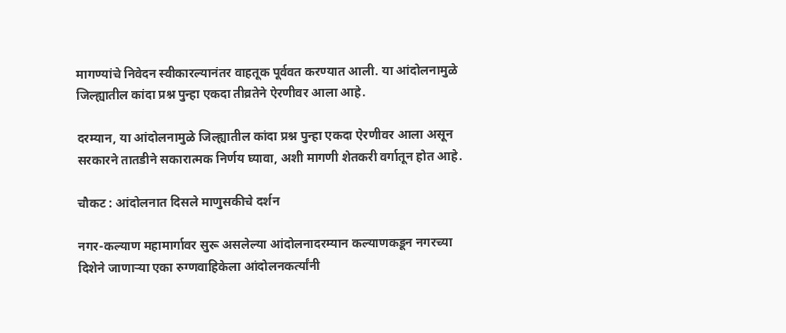मागण्यांचे निवेदन स्वीकारल्यानंतर वाहतूक पूर्ववत करण्यात आली. या आंदोलनामुळे जिल्ह्यातील कांदा प्रश्न पुन्हा एकदा तीव्रतेने ऐरणीवर आला आहे.

दरम्यान, या आंदोलनामुळे जिल्ह्यातील कांदा प्रश्न पुन्हा एकदा ऐरणीवर आला असून सरकारने तातडीने सकारात्मक निर्णय घ्यावा, अशी मागणी शेतकरी वर्गातून होत आहे.

चौकट : आंदोलनात दिसले माणुसकीचे दर्शन

नगर-कल्याण महामार्गावर सुरू असलेल्या आंदोलनादरम्यान कल्याणकडून नगरच्या दिशेने जाणाऱ्या एका रुग्णवाहिकेला आंदोलनकर्त्यांनी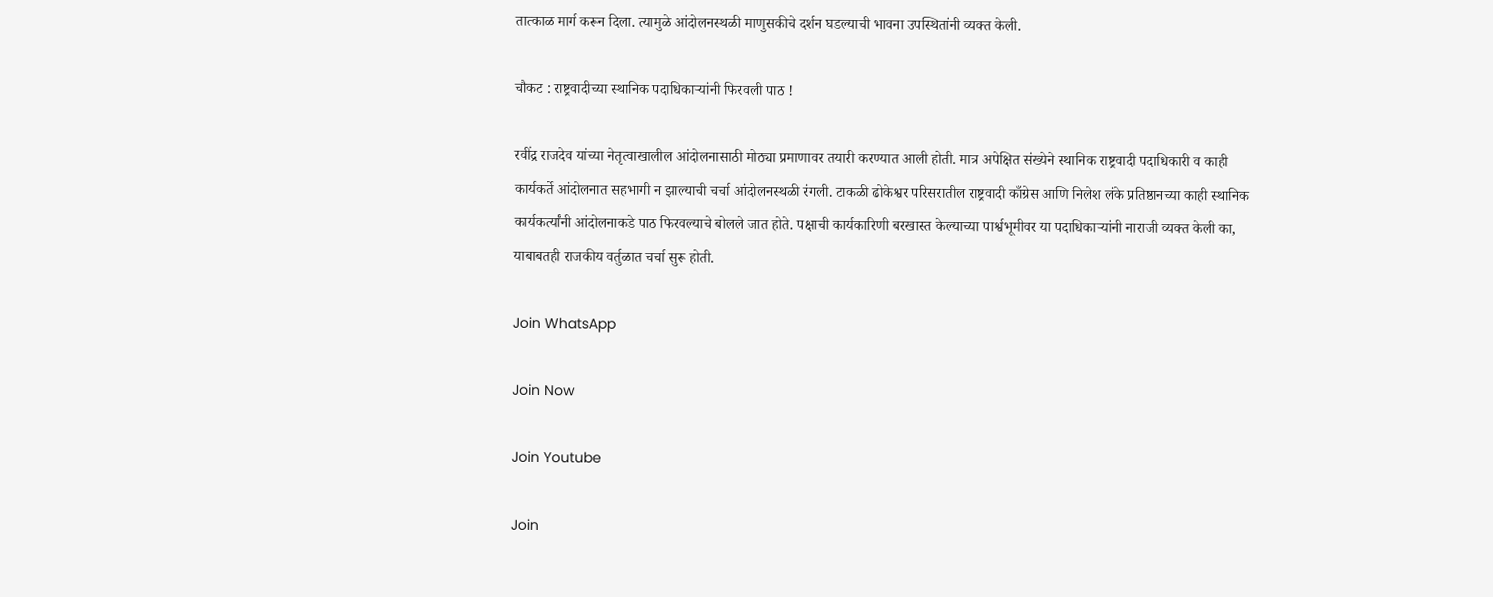तात्काळ मार्ग करून दिला. त्यामुळे आंदोलनस्थळी माणुसकीचे दर्शन घडल्याची भावना उपस्थितांनी व्यक्त केली.

चौकट : राष्ट्रवादीच्या स्थानिक पदाधिकाऱ्यांनी फिरवली पाठ !

रवींद्र राजदेव यांच्या नेतृत्वाखालील आंदोलनासाठी मोठ्या प्रमाणावर तयारी करण्यात आली होती. मात्र अपेक्षित संख्येने स्थानिक राष्ट्रवादी पदाधिकारी व काही कार्यकर्ते आंदोलनात सहभागी न झाल्याची चर्चा आंदोलनस्थळी रंगली. टाकळी ढोकेश्वर परिसरातील राष्ट्रवादी काँग्रेस आणि निलेश लंके प्रतिष्ठानच्या काही स्थानिक कार्यकर्त्यांनी आंदोलनाकडे पाठ फिरवल्याचे बोलले जात होते. पक्षाची कार्यकारिणी बरखास्त केल्याच्या पार्श्वभूमीवर या पदाधिकाऱ्यांनी नाराजी व्यक्त केली का, याबाबतही राजकीय वर्तुळात चर्चा सुरू होती.

Join WhatsApp

Join Now

Join Youtube

Join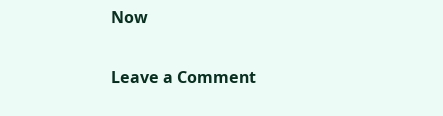Now

Leave a Comment